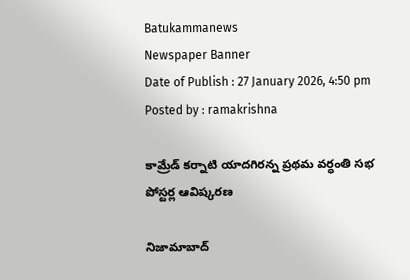Batukammanews
Newspaper Banner
Date of Publish : 27 January 2026, 4:50 pm Posted by : ramakrishna

కామ్రేడ్ కర్నాటి యాదగిరన్న ప్రథమ వర్ధంతి సభ పోస్టర్ల ఆవిష్కరణ

నిజామాబాద్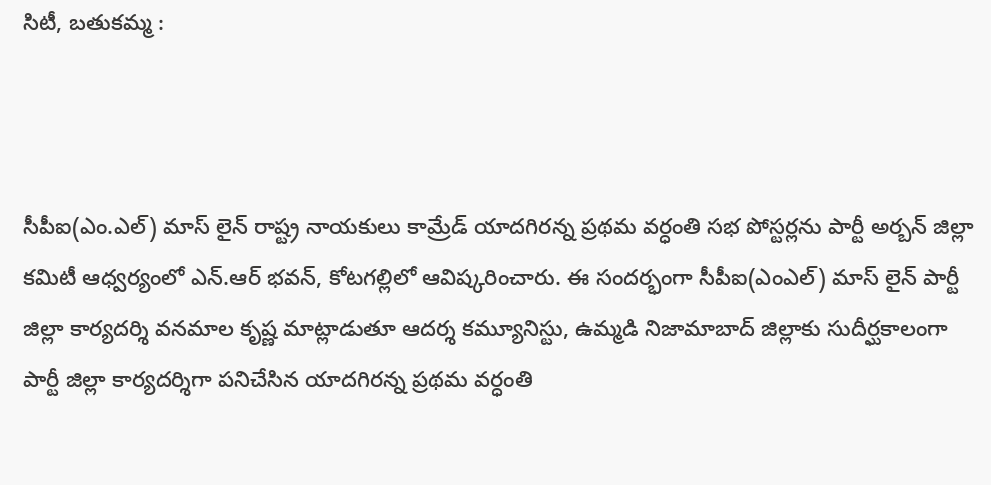సిటీ, బతుకమ్మ :



సీపీఐ(ఎం.ఎల్) మాస్ లైన్ రాష్ట్ర నాయకులు కామ్రేడ్ యాదగిరన్న ప్రథమ వర్ధంతి సభ పోస్టర్లను పార్టీ అర్బన్ జిల్లా కమిటీ ఆధ్వర్యంలో ఎన్.ఆర్ భవన్, కోటగల్లిలో ఆవిష్కరించారు. ఈ సందర్భంగా సీపీఐ(ఎంఎల్) మాస్ లైన్ పార్టీ జిల్లా కార్యదర్శి వనమాల కృష్ణ మాట్లాడుతూ ఆదర్శ కమ్యూనిస్టు, ఉమ్మడి నిజామాబాద్ జిల్లాకు సుదీర్ఘకాలంగా పార్టీ జిల్లా కార్యదర్శిగా పనిచేసిన యాదగిరన్న ప్రథమ వర్ధంతి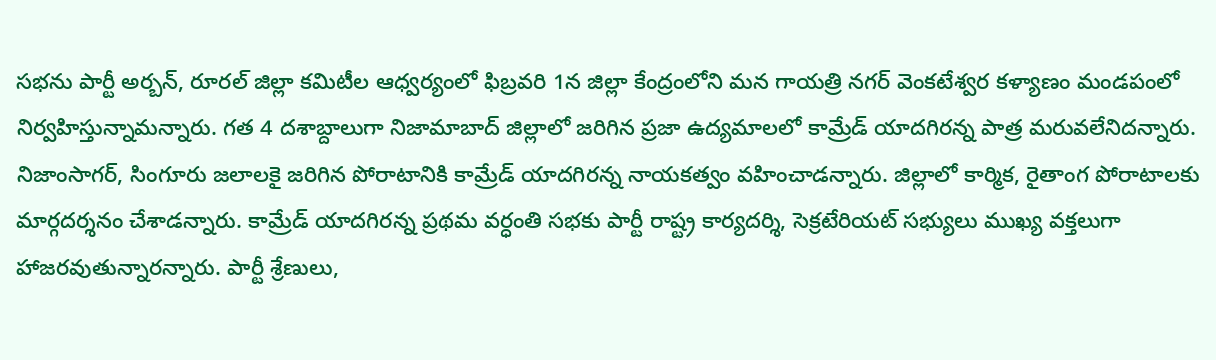సభను పార్టీ అర్బన్, రూరల్ జిల్లా కమిటీల ఆధ్వర్యంలో ఫిబ్రవరి 1న జిల్లా కేంద్రంలోని మన గాయత్రి నగర్ వెంకటేశ్వర కళ్యాణం మండపంలో నిర్వహిస్తున్నామన్నారు. గత 4 దశాబ్దాలుగా నిజామాబాద్ జిల్లాలో జరిగిన ప్రజా ఉద్యమాలలో కామ్రేడ్ యాదగిరన్న పాత్ర మరువలేనిదన్నారు. నిజాంసాగర్, సింగూరు జలాలకై జరిగిన పోరాటానికి కామ్రేడ్ యాదగిరన్న నాయకత్వం వహించాడన్నారు. జిల్లాలో కార్మిక, రైతాంగ పోరాటాలకు మార్గదర్శనం చేశాడన్నారు. కామ్రేడ్ యాదగిరన్న ప్రథమ వర్ధంతి సభకు పార్టీ రాష్ట్ర కార్యదర్శి, సెక్రటేరియట్ సభ్యులు ముఖ్య వక్తలుగా హాజరవుతున్నారన్నారు. పార్టీ శ్రేణులు,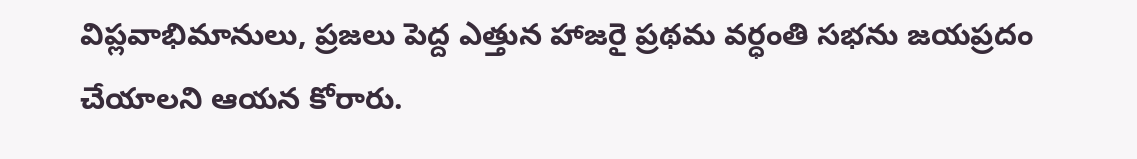విప్లవాభిమానులు, ప్రజలు పెద్ద ఎత్తున హాజరై ప్రథమ వర్ధంతి సభను జయప్రదం చేయాలని ఆయన కోరారు.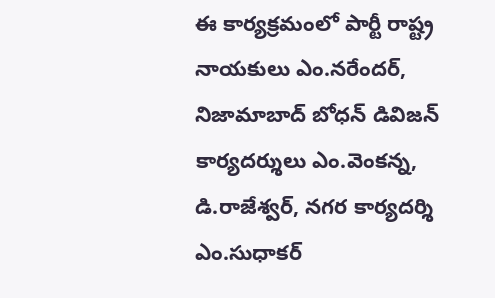ఈ కార్యక్రమంలో పార్టీ రాష్ట్ర నాయకులు ఎం.నరేందర్, నిజామాబాద్ బోధన్ డివిజన్ కార్యదర్శులు ఎం.వెంకన్న, డి.రాజేశ్వర్, నగర కార్యదర్శి ఎం.సుధాకర్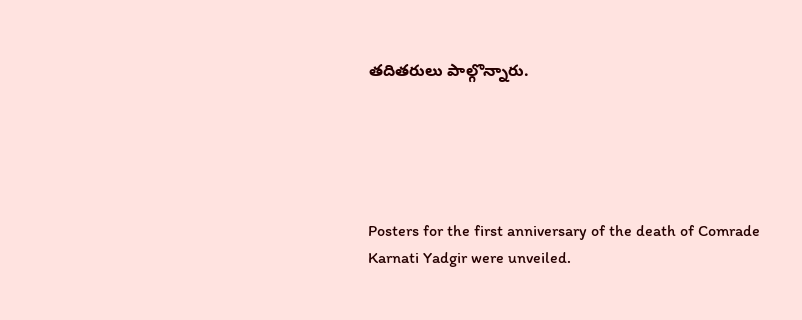తదితరులు పాల్గొన్నారు.





Posters for the first anniversary of the death of Comrade Karnati Yadgir were unveiled.